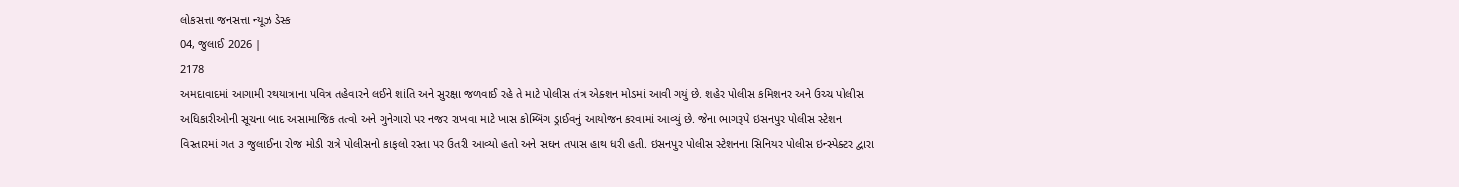લોકસત્તા જનસત્તા ન્યૂઝ ડેસ્ક
04, જુલાઈ 2026 |
2178
અમદાવાદમાં આગામી રથયાત્રાના પવિત્ર તહેવારને લઈને શાંતિ અને સુરક્ષા જળવાઈ રહે તે માટે પોલીસ તંત્ર એક્શન મોડમાં આવી ગયું છે. શહેર પોલીસ કમિશનર અને ઉચ્ચ પોલીસ અધિકારીઓની સૂચના બાદ અસામાજિક તત્વો અને ગુનેગારો પર નજર રાખવા માટે ખાસ કોમ્બિંગ ડ્રાઈવનું આયોજન કરવામાં આવ્યું છે. જેના ભાગરૂપે ઇસનપુર પોલીસ સ્ટેશન વિસ્તારમાં ગત ૩ જુલાઈના રોજ મોડી રાત્રે પોલીસનો કાફલો રસ્તા પર ઉતરી આવ્યો હતો અને સઘન તપાસ હાથ ધરી હતી. ઇસનપુર પોલીસ સ્ટેશનના સિનિયર પોલીસ ઇન્સ્પેક્ટર દ્વારા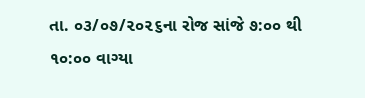તા. ૦૩/૦૭/૨૦૨૬ના રોજ સાંજે ૭:૦૦ થી ૧૦:૦૦ વાગ્યા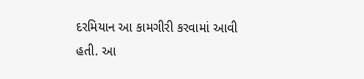દરમિયાન આ કામગીરી કરવામાં આવી હતી. આ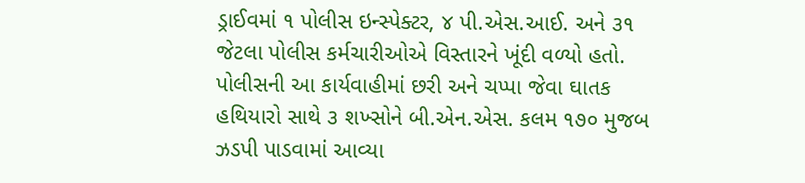ડ્રાઈવમાં ૧ પોલીસ ઇન્સ્પેક્ટર, ૪ પી.એસ.આઈ. અને ૩૧ જેટલા પોલીસ કર્મચારીઓએ વિસ્તારને ખૂંદી વળ્યો હતો. પોલીસની આ કાર્યવાહીમાં છરી અને ચપ્પા જેવા ઘાતક હથિયારો સાથે ૩ શખ્સોને બી.એન.એસ. કલમ ૧૭૦ મુજબ ઝડપી પાડવામાં આવ્યા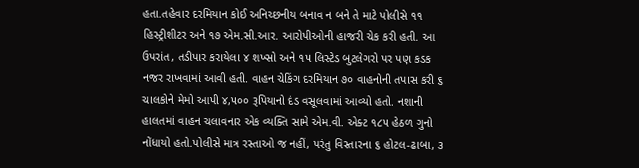હતા.તહેવાર દરમિયાન કોઈ અનિચ્છનીય બનાવ ન બને તે માટે પોલીસે ૧૧ હિસ્ટ્રીશીટર અને ૧૭ એમ.સી.આર. આરોપીઓની હાજરી ચેક કરી હતી. આ ઉપરાંત, તડીપાર કરાયેલા ૪ શખ્સો અને ૧૫ લિસ્ટેડ બુટલેગરો પર પણ કડક નજર રાખવામાં આવી હતી. વાહન ચેકિંગ દરમિયાન ૭૦ વાહનોની તપાસ કરી ૬ ચાલકોને મેમો આપી ૪,૫૦૦ રૂપિયાનો દંડ વસૂલવામાં આવ્યો હતો. નશાની હાલતમાં વાહન ચલાવનાર એક વ્યક્તિ સામે એમ.વી. એક્ટ ૧૮૫ હેઠળ ગુનો નોંધાયો હતો.પોલીસે માત્ર રસ્તાઓ જ નહીં, પરંતુ વિસ્તારના ૬ હોટલ-ઢાબા, ૩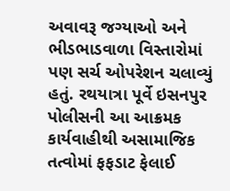અવાવરૂ જગ્યાઓ અને ભીડભાડવાળા વિસ્તારોમાં પણ સર્ચ ઓપરેશન ચલાવ્યું હતું. રથયાત્રા પૂર્વે ઇસનપુર પોલીસની આ આક્રમક કાર્યવાહીથી અસામાજિક તત્વોમાં ફફડાટ ફેલાઈ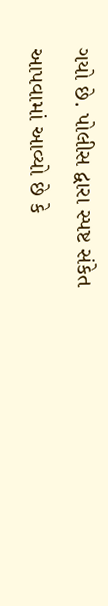ગયો છે. પોલીસ દ્વારા સ્પષ્ટ સંકેત આપવામાં આવ્યો છે કે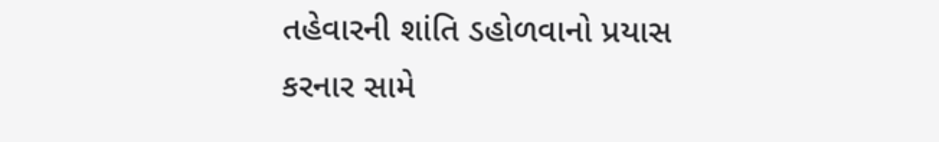તહેવારની શાંતિ ડહોળવાનો પ્રયાસ કરનાર સામે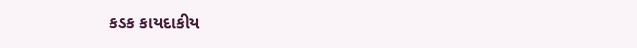કડક કાયદાકીય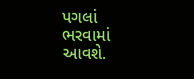પગલાં ભરવામાં આવશે.